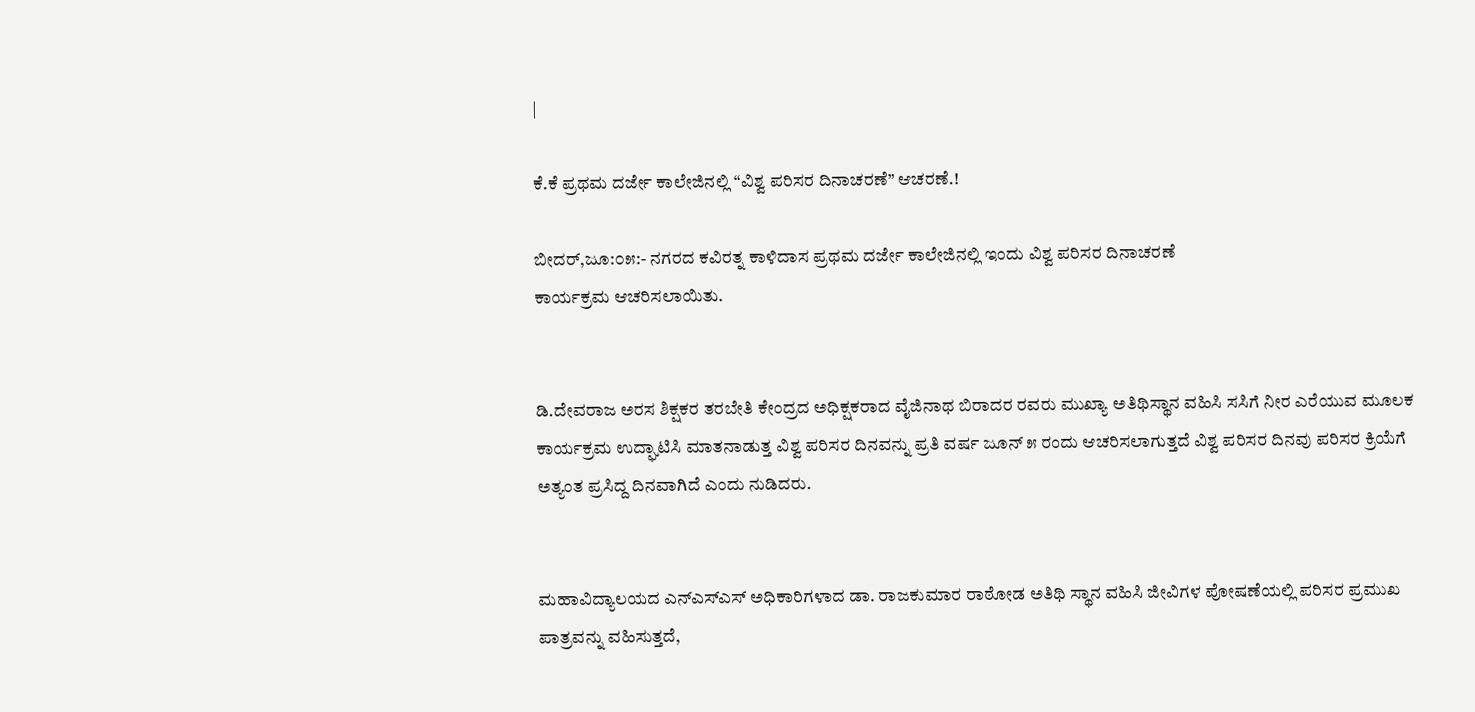|

ಕೆ.ಕೆ ಪ್ರಥಮ ದರ್ಜೇ ಕಾಲೇಜಿನಲ್ಲಿ “ವಿಶ್ವ ಪರಿಸರ ದಿನಾಚರಣೆ” ಆಚರಣೆ.!

ಬೀದರ್,ಜೂ:೦೫:- ನಗರದ ಕವಿರತ್ನ ಕಾಳಿದಾಸ ಪ್ರಥಮ ದರ್ಜೇ ಕಾಲೇಜಿನಲ್ಲಿ ಇಂದು ವಿಶ್ವ ಪರಿಸರ ದಿನಾಚರಣೆ
ಕಾರ್ಯಕ್ರಮ ಆಚರಿಸಲಾಯಿತು.


ಡಿ.ದೇವರಾಜ ಅರಸ ಶಿಕ್ಷಕರ ತರಬೇತಿ ಕೇಂದ್ರದ ಅಧಿಕ್ಷಕರಾದ ವೈಜಿನಾಥ ಬಿರಾದರ ರವರು ಮುಖ್ಯಾ ಅತಿಥಿಸ್ಥಾನ ವಹಿಸಿ ಸಸಿಗೆ ನೀರ ಎರೆಯುವ ಮೂಲಕ ಕಾರ್ಯಕ್ರಮ ಉದ್ಘಾಟಿಸಿ ಮಾತನಾಡುತ್ತ ವಿಶ್ವ ಪರಿಸರ ದಿನವನ್ನು ಪ್ರತಿ ವರ್ಷ ಜೂನ್ ೫ ರಂದು ಆಚರಿಸಲಾಗುತ್ತದೆ ವಿಶ್ವ ಪರಿಸರ ದಿನವು ಪರಿಸರ ಕ್ರಿಯೆಗೆ ಅತ್ಯಂತ ಪ್ರಸಿದ್ದ ದಿನವಾಗಿದೆ ಎಂದು ನುಡಿದರು.


ಮಹಾವಿದ್ಯಾಲಯದ ಎನ್‌ಎಸ್‌ಎಸ್ ಅಧಿಕಾರಿಗಳಾದ ಡಾ. ರಾಜಕುಮಾರ ರಾಠೋಡ ಅತಿಥಿ ಸ್ಥಾನ ವಹಿಸಿ ಜೀವಿಗಳ ಪೋಷಣೆಯಲ್ಲಿ ಪರಿಸರ ಪ್ರಮುಖ ಪಾತ್ರವನ್ನು ವಹಿಸುತ್ತದೆ,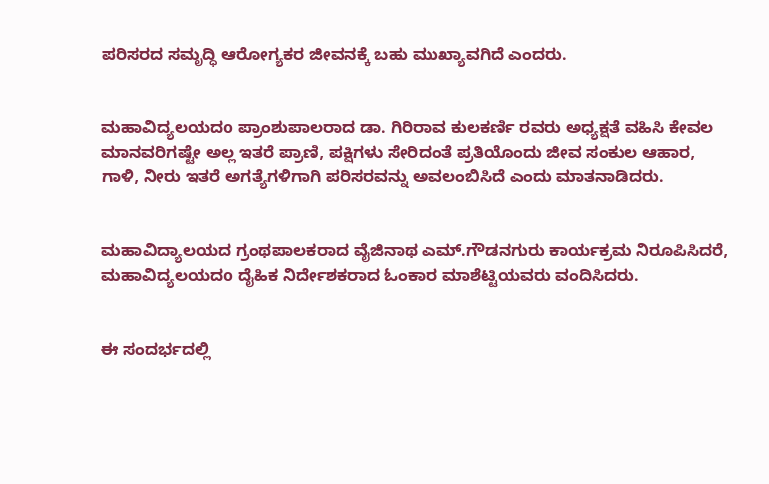ಪರಿಸರದ ಸಮೃದ್ಧಿ ಆರೋಗ್ಯಕರ ಜೀವನಕ್ಕೆ ಬಹು ಮುಖ್ಯಾವಗಿದೆ ಎಂದರು.


ಮಹಾವಿದ್ಯಲಯದo ಪ್ರಾಂಶುಪಾಲರಾದ ಡಾ. ಗಿರಿರಾವ ಕುಲಕರ್ಣಿ ರವರು ಅಧ್ಯಕ್ಷತೆ ವಹಿಸಿ ಕೇವಲ ಮಾನವರಿಗಷ್ಟೇ ಅಲ್ಲ ಇತರೆ ಪ್ರಾಣಿ, ಪಕ್ಷಿಗಳು ಸೇರಿದಂತೆ ಪ್ರತಿಯೊಂದು ಜೀವ ಸಂಕುಲ ಆಹಾರ, ಗಾಳಿ, ನೀರು ಇತರೆ ಅಗತ್ಯೆಗಳಿಗಾಗಿ ಪರಿಸರವನ್ನು ಅವಲಂಬಿಸಿದೆ ಎಂದು ಮಾತನಾಡಿದರು.


ಮಹಾವಿದ್ಯಾಲಯದ ಗ್ರಂಥಪಾಲಕರಾದ ವೈಜಿನಾಥ ಎಮ್.ಗೌಡನಗುರು ಕಾರ್ಯಕ್ರಮ ನಿರೂಪಿಸಿದರೆ, ಮಹಾವಿದ್ಯಲಯದo ದೈಹಿಕ ನಿರ್ದೇಶಕರಾದ ಓಂಕಾರ ಮಾಶೆಟ್ಟಿಯವರು ವಂದಿಸಿದರು.


ಈ ಸಂದರ್ಭದಲ್ಲಿ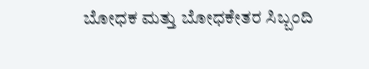ಬೋಧಕ ಮತ್ತು ಬೋಧಕೇತರ ಸಿಬ್ಬಂದಿ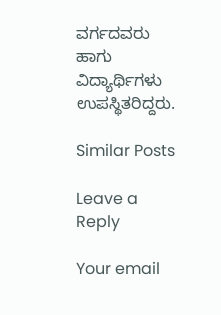ವರ್ಗದವರು ಹಾಗು ವಿದ್ಯಾರ್ಥಿಗಳು ಉಪಸ್ಥಿತರಿದ್ದರು.

Similar Posts

Leave a Reply

Your email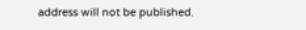address will not be published.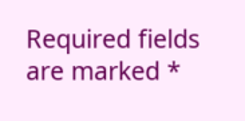Required fields are marked *